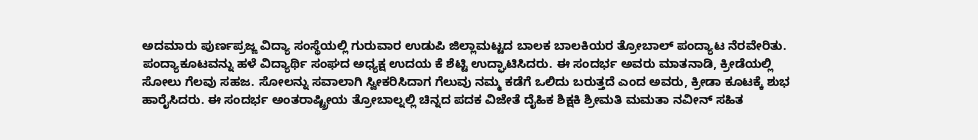ಅದಮಾರು ಪುರ್ಣಪ್ರಜ್ಙ ವಿದ್ಯಾ ಸಂಸ್ಥೆಯಲ್ಲಿ ಗುರುವಾರ ಉಡುಪಿ ಜಿಲ್ಲಾಮಟ್ಟದ ಬಾಲಕ ಬಾಲಕಿಯರ ತ್ರೋಬಾಲ್ ಪಂದ್ಯಾಟ ನೆರವೇರಿತು. ಪಂದ್ಯಾಕೂಟವನ್ನು ಹಳೆ ವಿದ್ಯಾರ್ಥಿ ಸಂಘದ ಅಧ್ಯಕ್ಷ ಉದಯ ಕೆ ಶೆಟ್ಟಿ ಉದ್ಘಾಟಿಸಿದರು. ಈ ಸಂದರ್ಭ ಅವರು ಮಾತನಾಡಿ, ಕ್ರೀಡೆಯಲ್ಲಿ ಸೋಲು ಗೆಲವು ಸಹಜ. ಸೋಲನ್ನು ಸವಾಲಾಗಿ ಸ್ವೀಕರಿಸಿದಾಗ ಗೆಲುವು ನಮ್ಮ ಕಡೆಗೆ ಒಲಿದು ಬರುತ್ತದೆ ಎಂದ ಅವರು, ಕ್ರೀಡಾ ಕೂಟಕ್ಕೆ ಶುಭ ಹಾರೈಸಿದರು. ಈ ಸಂದರ್ಭ ಅಂತರಾಷ್ಟ್ರೀಯ ತ್ರೋಬಾಲ್ನಲ್ಲಿ ಚಿನ್ನದ ಪದಕ ವಿಜೇತೆ ದೈಹಿಕ ಶಿಕ್ಷಕಿ ಶ್ರೀಮತಿ ಮಮತಾ ನವೀನ್ ಸಹಿತ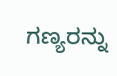ಗಣ್ಯರನ್ನು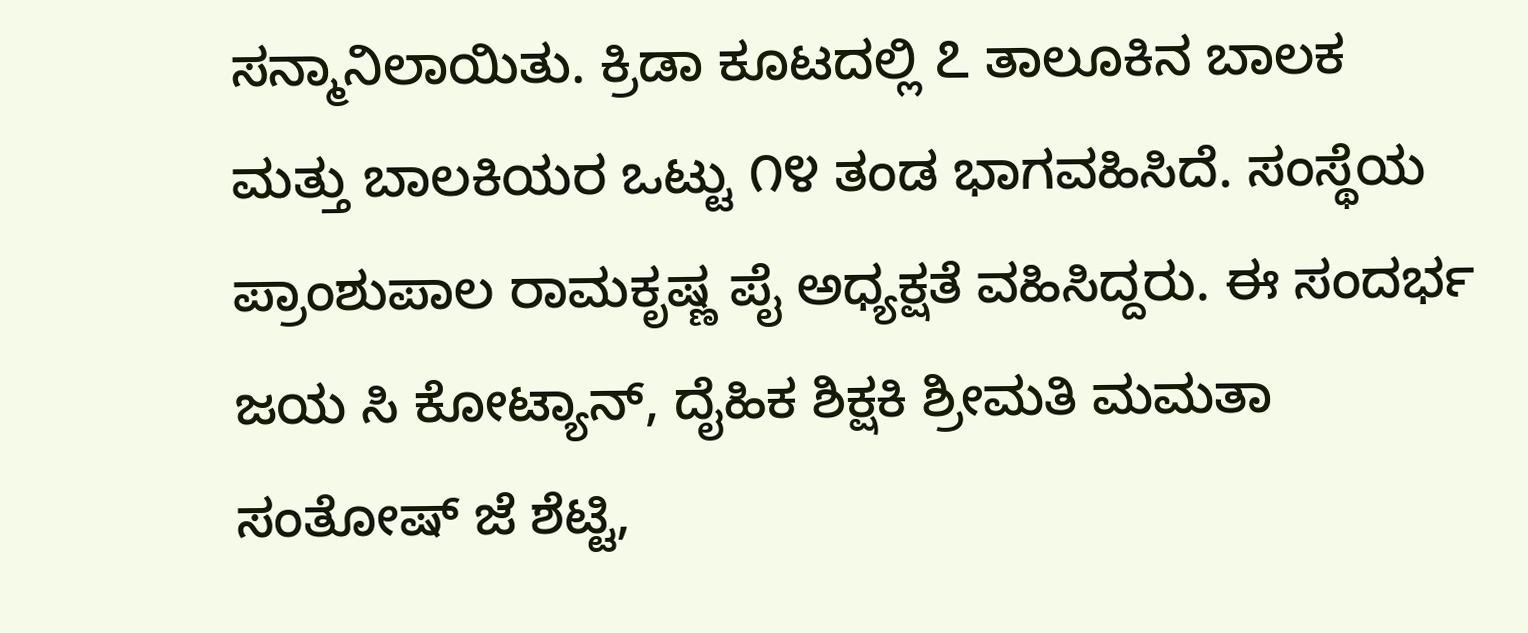ಸನ್ಮಾನಿಲಾಯಿತು. ಕ್ರಿಡಾ ಕೂಟದಲ್ಲಿ ೭ ತಾಲೂಕಿನ ಬಾಲಕ ಮತ್ತು ಬಾಲಕಿಯರ ಒಟ್ಟು ೧೪ ತಂಡ ಭಾಗವಹಿಸಿದೆ. ಸಂಸ್ಥೆಯ ಪ್ರಾಂಶುಪಾಲ ರಾಮಕೃಷ್ಣ ಪೈ ಅಧ್ಯಕ್ಷತೆ ವಹಿಸಿದ್ದರು. ಈ ಸಂದರ್ಭ ಜಯ ಸಿ ಕೋಟ್ಯಾನ್, ದೈಹಿಕ ಶಿಕ್ಷಕಿ ಶ್ರೀಮತಿ ಮಮತಾ ಸಂತೋಷ್ ಜೆ ಶೆಟ್ಟಿ,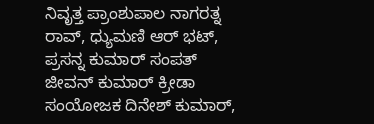ನಿವೃತ್ತ ಪ್ರಾಂಶುಪಾಲ ನಾಗರತ್ನ ರಾವ್, ಧ್ಯುಮಣಿ ಆರ್ ಭಟ್, ಪ್ರಸನ್ನ ಕುಮಾರ್ ಸಂಪತ್ ಜೀವನ್ ಕುಮಾರ್ ಕ್ರೀಡಾ ಸಂಯೋಜಕ ದಿನೇಶ್ ಕುಮಾರ್,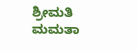ಶ್ರೀಮತಿ ಮಮತಾ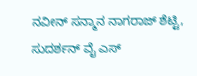ನವೀನ್ ಸನ್ಮಾನ ನಾಗರಾಜ್ ಶೆಟ್ಟಿ, ಸುದರ್ಶನ್ ವೈ ಎಸ್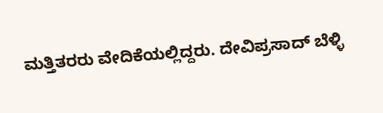ಮತ್ತಿತರರು ವೇದಿಕೆಯಲ್ಲಿದ್ದರು. ದೇವಿಪ್ರಸಾದ್ ಬೆಳ್ಳಿ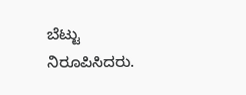ಬೆಟ್ಟು ನಿರೂಪಿಸಿದರು.